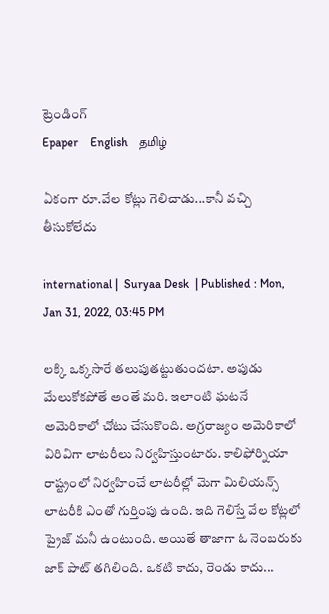ట్రెండింగ్
Epaper    English    தமிழ்

ఏకంగా రూ.వేల కోట్లు గెలిచాడు...కానీ వచ్చి తీసుకోలేదు

international |  Suryaa Desk  | Published : Mon, Jan 31, 2022, 03:45 PM

లక్కి ఒక్కసారే తలుపుతట్టుతుందటా. అపుడు మేలుకోకపోతే అంతే మరి. ఇలాంటి ఘటనే అమెరికాలో చోటు చేసుకొంది. అగ్రరాజ్యం అమెరికాలో విరివిగా లాటరీలు నిర్వహిస్తుంటారు. కాలిఫోర్నియా రాష్ట్రంలో నిర్వహించే లాటరీల్లో మెగా మిలియన్స్ లాటరీకి ఎంతో గుర్తింపు ఉంది. ఇది గెలిస్తే వేల కోట్లలో ప్రైజ్ మనీ ఉంటుంది. అయితే తాజాగా ఓ నెంబరుకు జాక్ పాట్ తగిలింది. ఒకటి కాదు, రెండు కాదు...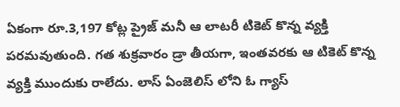ఏకంగా రూ.3,197 కోట్ల ప్రైజ్ మనీ ఆ లాటరీ టికెట్ కొన్న వ్యక్తి పరమవుతుంది. గత శుక్రవారం డ్రా తీయగా, ఇంతవరకు ఆ టికెట్ కొన్న వ్యక్తి ముందుకు రాలేదు. లాస్ ఏంజెలిస్ లోని ఓ గ్యాస్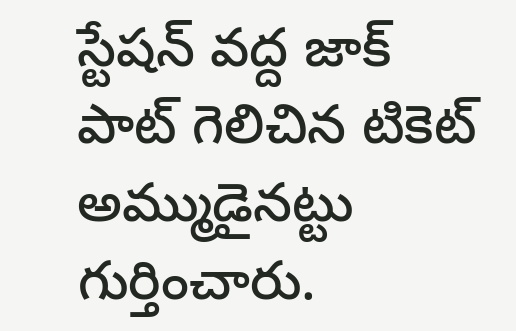స్టేషన్ వద్ద జాక్ పాట్ గెలిచిన టికెట్ అమ్ముడైనట్టు గుర్తించారు.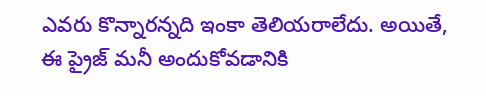ఎవరు కొన్నారన్నది ఇంకా తెలియరాలేదు. అయితే, ఈ ప్రైజ్ మనీ అందుకోవడానికి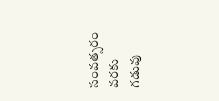సంవత్సరం వరకు గడువు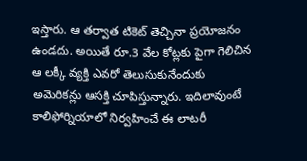ఇస్తారు. ఆ తర్వాత టికెట్ తెచ్చినా ప్రయోజనం ఉండదు. అయితే రూ.3 వేల కోట్లకు పైగా గెలిచిన ఆ లక్కీ వ్యక్తి ఎవరో తెలుసుకునేందుకు అమెరికన్లు ఆసక్తి చూపిస్తున్నారు. ఇదిలావుంటే కాలిఫోర్నియాలో నిర్వహించే ఈ లాటరీ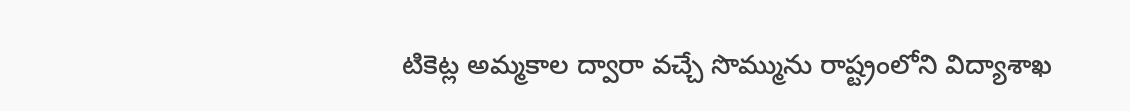టికెట్ల అమ్మకాల ద్వారా వచ్చే సొమ్మును రాష్ట్రంలోని విద్యాశాఖ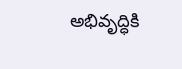అభివృద్ధికి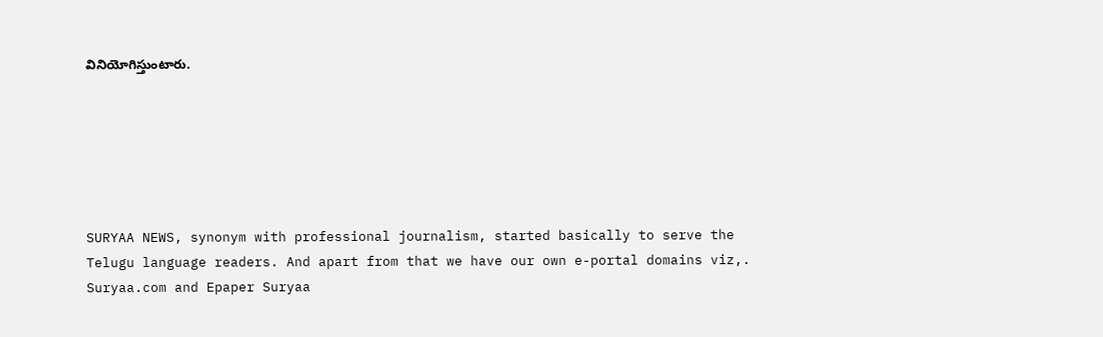వినియోగిస్తుంటారు.






SURYAA NEWS, synonym with professional journalism, started basically to serve the Telugu language readers. And apart from that we have our own e-portal domains viz,. Suryaa.com and Epaper Suryaa